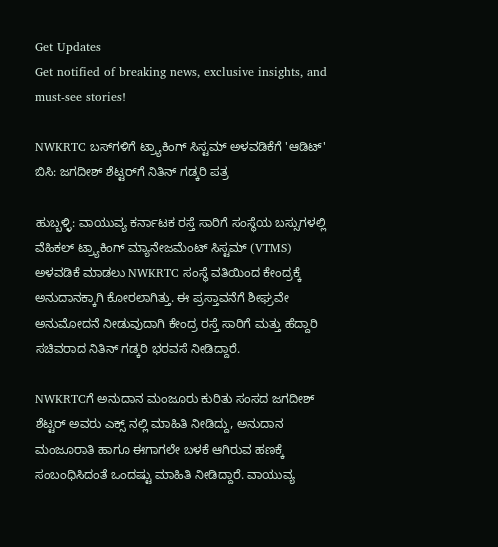Get Updates
Get notified of breaking news, exclusive insights, and must-see stories!

NWKRTC ಬಸ್‌ಗಳಿಗೆ ಟ್ರ್ಯಾಕಿಂಗ್ ಸಿಸ್ಟಮ್ ಅಳವಡಿಕೆಗೆ 'ಆಡಿಟ್' ಬಿಸಿ: ಜಗದೀಶ್ ಶೆಟ್ಟರ್‌ಗೆ ನಿತಿನ್ ಗಡ್ಕರಿ ಪತ್ರ

ಹುಬ್ಬಳ್ಳಿ: ವಾಯುವ್ಯ ಕರ್ನಾಟಕ ರಸ್ತೆ ಸಾರಿಗೆ ಸಂಸ್ಥೆಯ ಬಸ್ಸುಗಳಲ್ಲಿ ವೆಹಿಕಲ್ ಟ್ರ್ಯಾಕಿಂಗ್ ಮ್ಯಾನೇಜಮೆಂಟ್ ಸಿಸ್ಟಮ್ (VTMS) ಅಳವಡಿಕೆ ಮಾಡಲು NWKRTC ಸಂಸ್ಥೆ ವತಿಯಿಂದ ಕೇಂದ್ರಕ್ಕೆ ಅನುದಾನಕ್ಕಾಗಿ ಕೋರಲಾಗಿತ್ತು. ಈ ಪ್ರಸ್ತಾವನೆಗೆ ಶೀಘ್ರವೇ ಅನುಮೋದನೆ ನೀಡುವುದಾಗಿ ಕೇಂದ್ರ ರಸ್ತೆ ಸಾರಿಗೆ ಮತ್ತು ಹೆದ್ದಾರಿ ಸಚಿವರಾದ ನಿತಿನ್ ಗಡ್ಕರಿ ಭರವಸೆ ನೀಡಿದ್ದಾರೆ.

NWKRTCಗೆ ಅನುದಾನ ಮಂಜೂರು ಕುರಿತು ಸಂಸದ ಜಗದೀಶ್ ಶೆಟ್ಟರ್ ಅವರು ಎಕ್ಸ್‌ ನಲ್ಲಿ ಮಾಹಿತಿ ನೀಡಿದ್ದು, ಅನುದಾನ ಮಂಜೂರಾತಿ ಹಾಗೂ ಈಗಾಗಲೇ ಬಳಕೆ ಆಗಿರುವ ಹಣಕ್ಕೆ ಸಂಬಂಧಿಸಿದಂತೆ ಒಂದಷ್ಟು ಮಾಹಿತಿ ನೀಡಿದ್ದಾರೆ. ವಾಯುವ್ಯ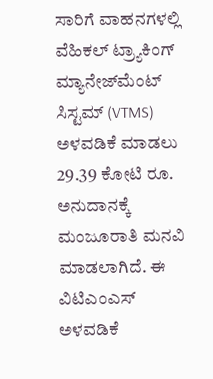ಸಾರಿಗೆ ವಾಹನಗಳಲ್ಲಿ ವೆಹಿಕಲ್ ಟ್ರ್ಯಾಕಿಂಗ್ ಮ್ಯಾನೇಜ್‌ಮೆಂಟ್ ಸಿಸ್ಟಮ್ (VTMS) ಅಳವಡಿಕೆ ಮಾಡಲು 29.39 ಕೋಟಿ ರೂ. ಅನುದಾನಕ್ಕೆ ಮಂಜೂರಾತಿ ಮನವಿ ಮಾಡಲಾಗಿದೆ. ಈ ವಿಟಿಎಂಎಸ್ ಅಳವಡಿಕೆ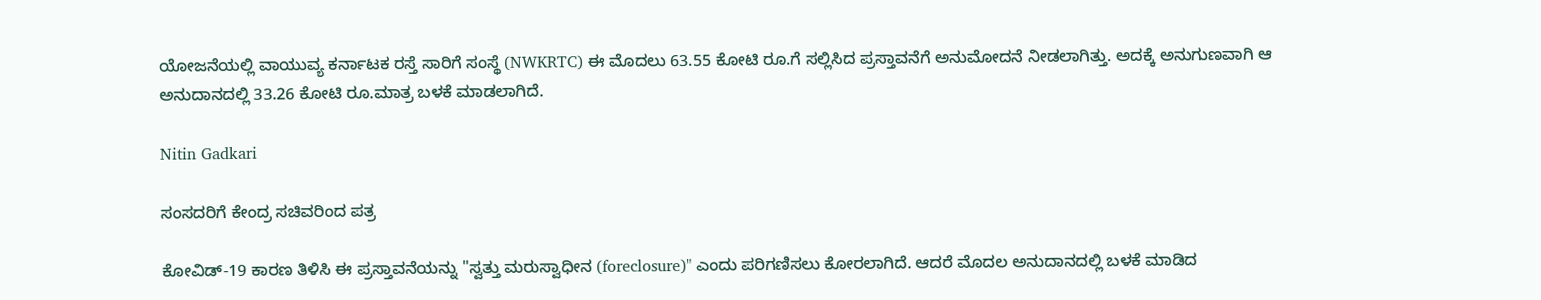ಯೋಜನೆಯಲ್ಲಿ ವಾಯುವ್ಯ ಕರ್ನಾಟಕ ರಸ್ತೆ ಸಾರಿಗೆ ಸಂಸ್ಥೆ (NWKRTC) ಈ ಮೊದಲು 63.55 ಕೋಟಿ ರೂ.ಗೆ ಸಲ್ಲಿಸಿದ ಪ್ರಸ್ತಾವನೆಗೆ ಅನುಮೋದನೆ ನೀಡಲಾಗಿತ್ತು. ಅದಕ್ಕೆ ಅನುಗುಣವಾಗಿ ಆ ಅನುದಾನದಲ್ಲಿ 33.26 ಕೋಟಿ ರೂ.ಮಾತ್ರ ಬಳಕೆ ಮಾಡಲಾಗಿದೆ.

Nitin Gadkari

ಸಂಸದರಿಗೆ ಕೇಂದ್ರ ಸಚಿವರಿಂದ ಪತ್ರ

ಕೋವಿಡ್-19 ಕಾರಣ ತಿಳಿಸಿ ಈ ಪ್ರಸ್ತಾವನೆಯನ್ನು "ಸ್ವತ್ತು ಮರುಸ್ವಾಧೀನ (foreclosure)" ಎಂದು ಪರಿಗಣಿಸಲು ಕೋರಲಾಗಿದೆ. ಆದರೆ ಮೊದಲ ಅನುದಾನದಲ್ಲಿ ಬಳಕೆ ಮಾಡಿದ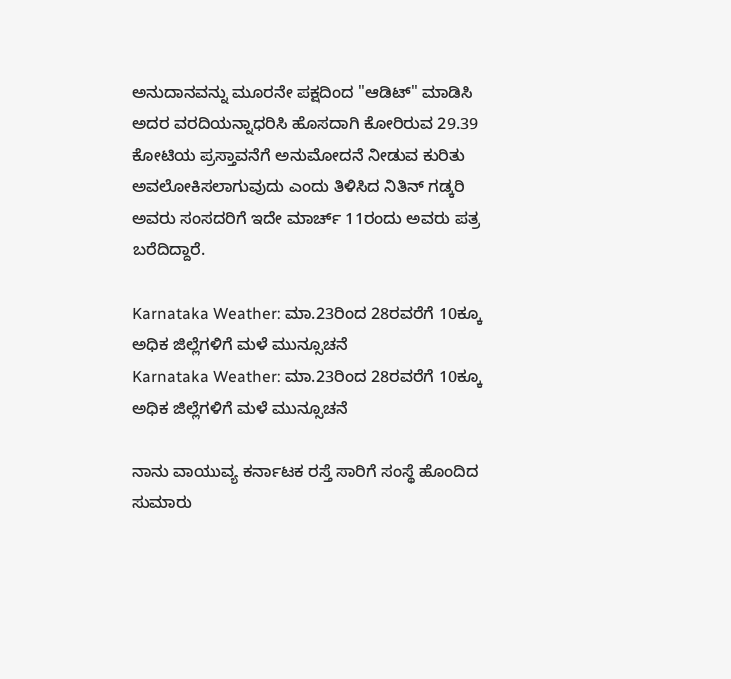ಅನುದಾನವನ್ನು ಮೂರನೇ ಪಕ್ಷದಿಂದ "ಆಡಿಟ್" ಮಾಡಿಸಿ ಅದರ ವರದಿಯನ್ನಾಧರಿಸಿ ಹೊಸದಾಗಿ ಕೋರಿರುವ 29.39 ಕೋಟಿಯ ಪ್ರಸ್ತಾವನೆಗೆ ಅನುಮೋದನೆ ನೀಡುವ ಕುರಿತು ಅವಲೋಕಿಸಲಾಗುವುದು ಎಂದು ತಿಳಿಸಿದ ನಿತಿನ್ ಗಡ್ಕರಿ ಅವರು ಸಂಸದರಿಗೆ ಇದೇ ಮಾರ್ಚ್ 11ರಂದು ಅವರು ಪತ್ರ ಬರೆದಿದ್ದಾರೆ.

Karnataka Weather: ಮಾ.23ರಿಂದ 28ರವರೆಗೆ 10ಕ್ಕೂ ಅಧಿಕ ಜಿಲ್ಲೆಗಳಿಗೆ ಮಳೆ ಮುನ್ಸೂಚನೆ
Karnataka Weather: ಮಾ.23ರಿಂದ 28ರವರೆಗೆ 10ಕ್ಕೂ ಅಧಿಕ ಜಿಲ್ಲೆಗಳಿಗೆ ಮಳೆ ಮುನ್ಸೂಚನೆ

ನಾನು ವಾಯುವ್ಯ ಕರ್ನಾಟಕ ರಸ್ತೆ ಸಾರಿಗೆ ಸಂಸ್ಥೆ ಹೊಂದಿದ ಸುಮಾರು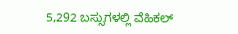5,292 ಬಸ್ಸುಗಳಲ್ಲಿ ವೆಹಿಕಲ್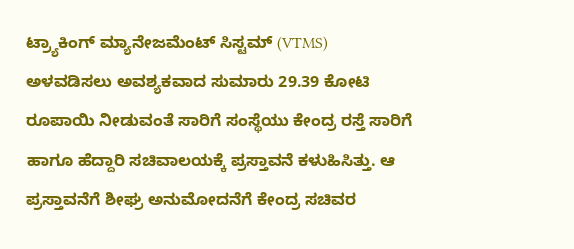ಟ್ರ್ಯಾಕಿಂಗ್ ಮ್ಯಾನೇಜಮೆಂಟ್ ಸಿಸ್ಟಮ್ (VTMS) ಅಳವಡಿಸಲು ಅವಶ್ಯಕವಾದ ಸುಮಾರು 29.39 ಕೋಟಿ ರೂಪಾಯಿ ನೀಡುವಂತೆ ಸಾರಿಗೆ ಸಂಸ್ಥೆಯು ಕೇಂದ್ರ ರಸ್ತೆ ಸಾರಿಗೆ ಹಾಗೂ ಹೆದ್ದಾರಿ ಸಚಿವಾಲಯಕ್ಕೆ ಪ್ರಸ್ತಾವನೆ ಕಳುಹಿಸಿತ್ತು. ಆ ಪ್ರಸ್ತಾವನೆಗೆ ಶೀಘ್ರ ಅನುಮೋದನೆಗೆ ಕೇಂದ್ರ ಸಚಿವರ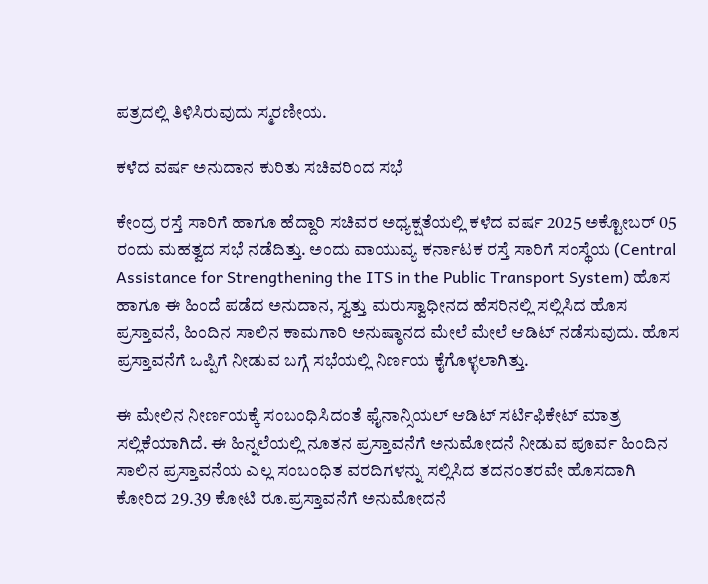ಪತ್ರದಲ್ಲಿ ತಿಳಿಸಿರುವುದು ಸ್ಮರಣೀಯ.

ಕಳೆದ ವರ್ಷ ಅನುದಾನ ಕುರಿತು ಸಚಿವರಿಂದ ಸಭೆ

ಕೇಂದ್ರ ರಸ್ತೆ ಸಾರಿಗೆ ಹಾಗೂ ಹೆದ್ದಾರಿ ಸಚಿವರ ಅಧ್ಯಕ್ಷತೆಯಲ್ಲಿ ಕಳೆದ ವರ್ಷ 2025 ಅಕ್ಟೋಬರ್ 05 ರಂದು ಮಹತ್ವದ ಸಭೆ ನಡೆದಿತ್ತು. ಅಂದು ವಾಯುವ್ಯ ಕರ್ನಾಟಕ ರಸ್ತೆ ಸಾರಿಗೆ ಸಂಸ್ಥೆಯ (Central Assistance for Strengthening the ITS in the Public Transport System) ಹೊಸ ಹಾಗೂ ಈ ಹಿಂದೆ ಪಡೆದ ಅನುದಾನ, ಸ್ವತ್ತು ಮರುಸ್ವಾಧೀನದ ಹೆಸರಿನಲ್ಲಿ ಸಲ್ಲಿಸಿದ ಹೊಸ ಪ್ರಸ್ತಾವನೆ, ಹಿಂದಿನ ಸಾಲಿನ ಕಾಮಗಾರಿ ಅನುಷ್ಠಾನದ ಮೇಲೆ ಮೇಲೆ ಆಡಿಟ್ ನಡೆಸುವುದು. ಹೊಸ ಪ್ರಸ್ತಾವನೆಗೆ ಒಪ್ಪಿಗೆ ನೀಡುವ ಬಗ್ಗೆ ಸಭೆಯಲ್ಲಿ ನಿರ್ಣಯ ಕೈಗೊಳ್ಳಲಾಗಿತ್ತು.

ಈ ಮೇಲಿನ ನೀರ್ಣಯಕ್ಕೆ ಸಂಬಂಧಿಸಿದಂತೆ ಫೈನಾನ್ಸಿಯಲ್ ಆಡಿಟ್ ಸರ್ಟಿಫಿಕೇಟ್ ಮಾತ್ರ ಸಲ್ಲಿಕೆಯಾಗಿದೆ. ಈ ಹಿನ್ನಲೆಯಲ್ಲಿ ನೂತನ ಪ್ರಸ್ತಾವನೆಗೆ ಅನುಮೋದನೆ ನೀಡುವ ಪೂರ್ವ ಹಿಂದಿನ ಸಾಲಿನ ಪ್ರಸ್ತಾವನೆಯ ಎಲ್ಲ ಸಂಬಂಧಿತ ವರದಿಗಳನ್ನು ಸಲ್ಲಿಸಿದ ತದನಂತರವೇ ಹೊಸದಾಗಿ ಕೋರಿದ 29.39 ಕೋಟಿ ರೂ.ಪ್ರಸ್ತಾವನೆಗೆ ಅನುಮೋದನೆ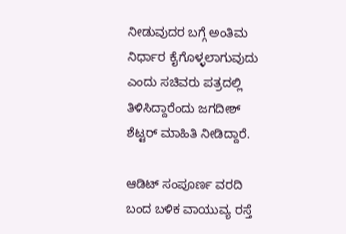ನೀಡುವುದರ ಬಗ್ಗೆ ಅಂತಿಮ ನಿರ್ಧಾರ ಕೈಗೊಳ್ಳಲಾಗುವುದು ಎಂದು ಸಚಿವರು ಪತ್ರದಲ್ಲಿ ತಿಳಿಸಿದ್ದಾರೆಂದು ಜಗದೀಶ್ ಶೆಟ್ಟರ್ ಮಾಹಿತಿ ನೀಡಿದ್ದಾರೆ.

ಆಡಿಟ್ ಸಂಪೂರ್ಣ ವರದಿ ಬಂದ ಬಳಿಕ ವಾಯುವ್ಯ ರಸ್ತೆ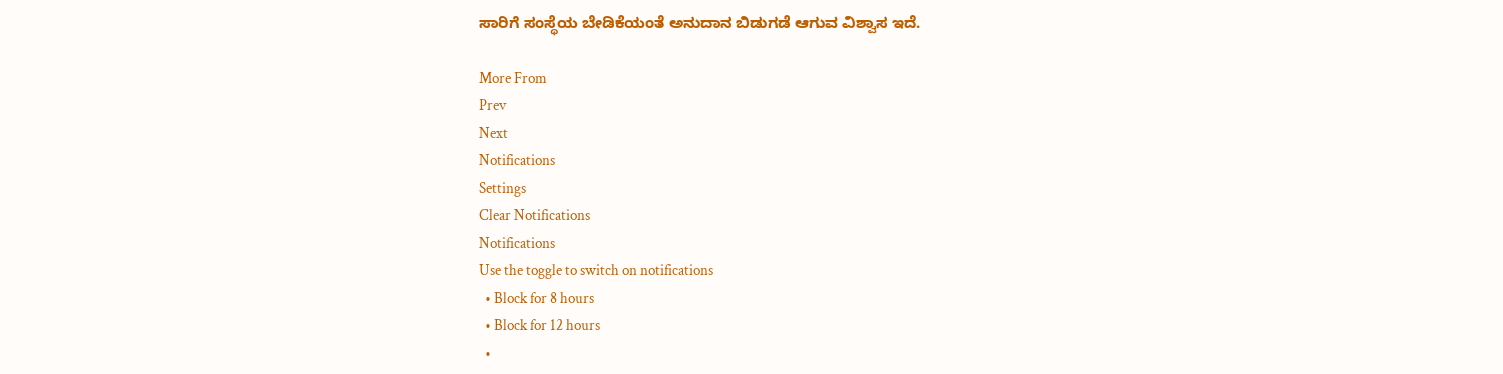ಸಾರಿಗೆ ಸಂಸ್ಥೆಯ ಬೇಡಿಕೆಯಂತೆ ಅನುದಾನ ಬಿಡುಗಡೆ ಆಗುವ ವಿಶ್ವಾಸ ಇದೆ.

More From
Prev
Next
Notifications
Settings
Clear Notifications
Notifications
Use the toggle to switch on notifications
  • Block for 8 hours
  • Block for 12 hours
  •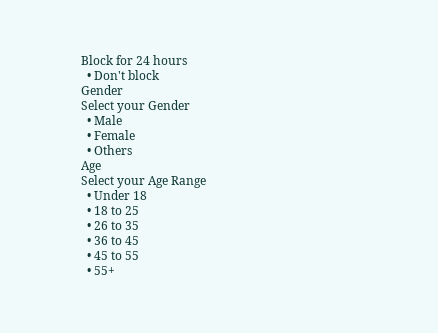Block for 24 hours
  • Don't block
Gender
Select your Gender
  • Male
  • Female
  • Others
Age
Select your Age Range
  • Under 18
  • 18 to 25
  • 26 to 35
  • 36 to 45
  • 45 to 55
  • 55+